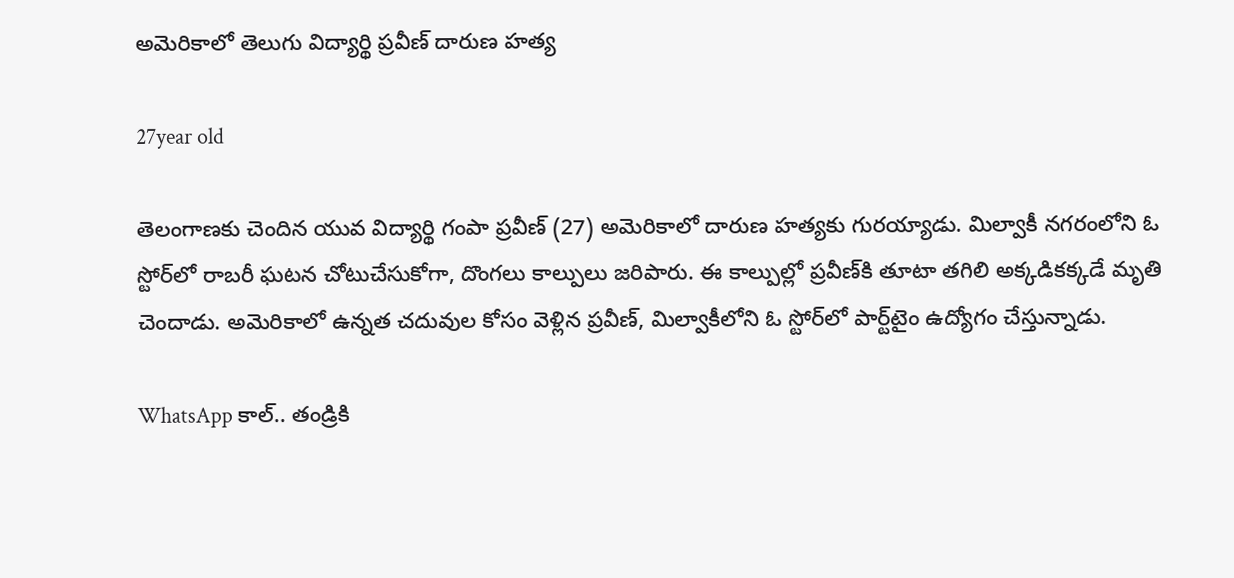అమెరికాలో తెలుగు విద్యార్థి ప్రవీణ్ దారుణ హత్య

27year old

తెలంగాణకు చెందిన యువ విద్యార్థి గంపా ప్రవీణ్‌ (27) అమెరికాలో దారుణ హత్యకు గురయ్యాడు. మిల్వాకీ నగరంలోని ఓ స్టోర్‌లో రాబరీ ఘటన చోటుచేసుకోగా, దొంగలు కాల్పులు జరిపారు. ఈ కాల్పుల్లో ప్రవీణ్‌కి తూటా తగిలి అక్కడికక్కడే మృతి చెందాడు. అమెరికాలో ఉన్నత చదువుల కోసం వెళ్లిన ప్రవీణ్, మిల్వాకీలోని ఓ స్టోర్‌లో పార్ట్‌టైం ఉద్యోగం చేస్తున్నాడు.

WhatsApp కాల్.. తండ్రికి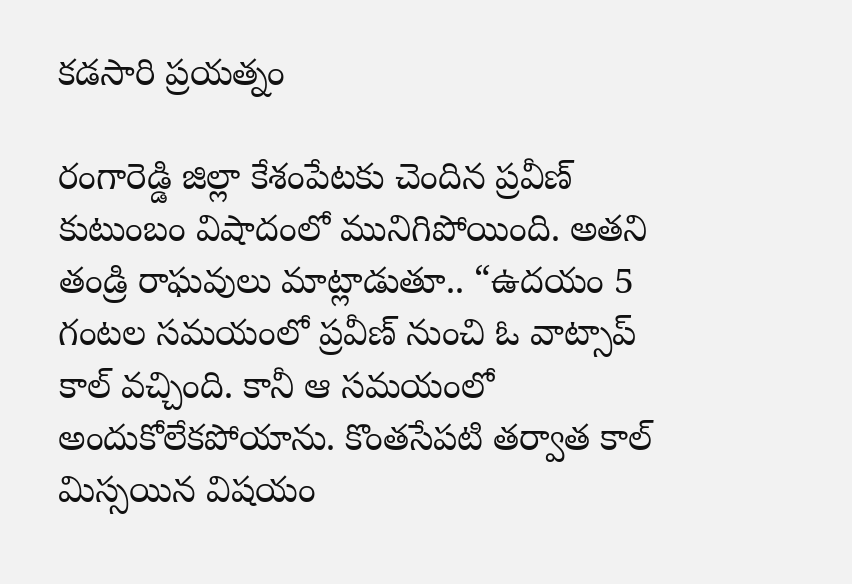కడసారి ప్రయత్నం

రంగారెడ్డి జిల్లా కేశంపేటకు చెందిన ప్రవీణ్ కుటుంబం విషాదంలో మునిగిపోయింది. అతని తండ్రి రాఘవులు మాట్లాడుతూ.. “ఉదయం 5 గంటల సమయంలో ప్రవీణ్‌ నుంచి ఓ వాట్సాప్ కాల్ వచ్చింది. కానీ ఆ సమయంలో అందుకోలేకపోయాను. కొంతసేపటి తర్వాత కాల్ మిస్సయిన విషయం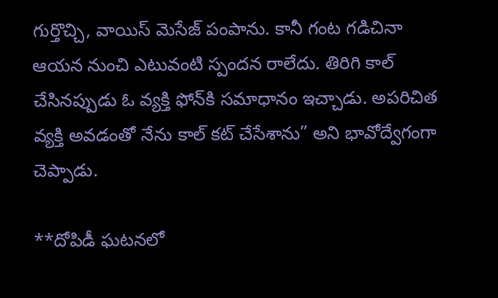గుర్తొచ్చి, వాయిస్ మెసేజ్ పంపాను. కానీ గంట గడిచినా ఆయన నుంచి ఎటువంటి స్పందన రాలేదు. తిరిగి కాల్ చేసినప్పుడు ఓ వ్యక్తి ఫోన్‌కి సమాధానం ఇచ్చాడు. అపరిచిత వ్యక్తి అవడంతో నేను కాల్ కట్ చేసేశాను” అని భావోద్వేగంగా చెప్పాడు.

**దోపిడీ ఘటనలో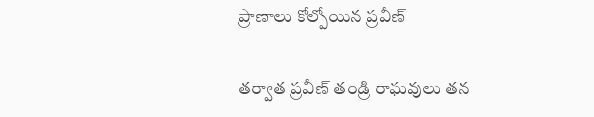ప్రాణాలు కోల్పోయిన ప్రవీణ్

తర్వాత ప్రవీణ్ తండ్రి రాఘవులు తన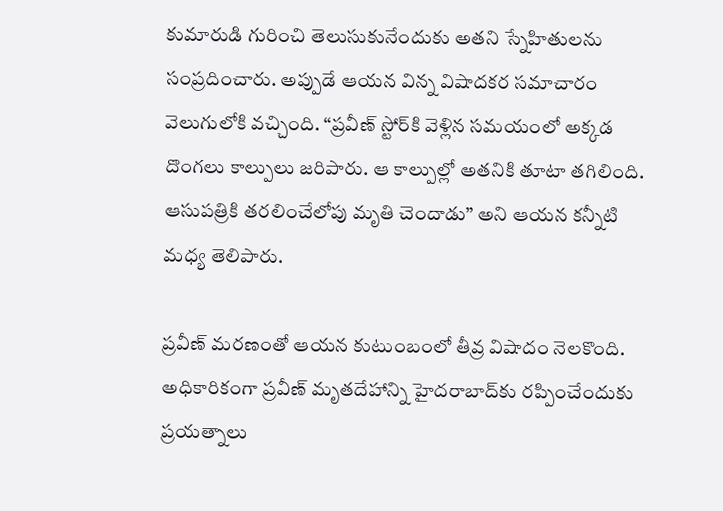కుమారుడి గురించి తెలుసుకునేందుకు అతని స్నేహితులను సంప్రదించారు. అప్పుడే ఆయన విన్న విషాదకర సమాచారం వెలుగులోకి వచ్చింది. “ప్రవీణ్‌ స్టోర్‌కి వెళ్లిన సమయంలో అక్కడ దొంగలు కాల్పులు జరిపారు. ఆ కాల్పుల్లో అతనికి తూటా తగిలింది. ఆసుపత్రికి తరలించేలోపు మృతి చెందాడు” అని ఆయన కన్నీటి మధ్య తెలిపారు.

ప్రవీణ్ మరణంతో ఆయన కుటుంబంలో తీవ్ర విషాదం నెలకొంది. అధికారికంగా ప్రవీణ్‌ మృతదేహాన్ని హైదరాబాద్‌కు రప్పించేందుకు ప్రయత్నాలు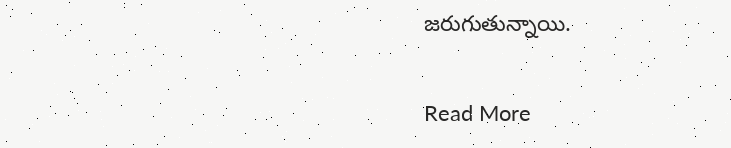జరుగుతున్నాయి.

Read More